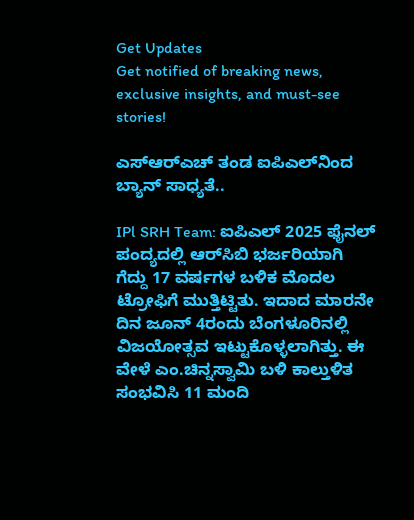Get Updates
Get notified of breaking news, exclusive insights, and must-see stories!

ಎಸ್‌ಆರ್‌ಎಚ್‌ ತಂಡ ಐಪಿಎಲ್‌ನಿಂದ ಬ್ಯಾನ್‌ ಸಾಧ್ಯತೆ..

IPl SRH Team: ಐಪಿಎಲ್‌ 2025 ಫೈನಲ್‌ ಪಂದ್ಯದಲ್ಲಿ ಆರ್‌ಸಿಬಿ ಭರ್ಜರಿಯಾಗಿ ಗೆದ್ದು 17 ವರ್ಷಗಳ ಬಳಿಕ ಮೊದಲ ಟ್ರೋಫಿಗೆ ಮುತ್ತಿಟ್ಟಿತು. ಇದಾದ ಮಾರನೇ ದಿನ ಜೂನ್‌ 4ರಂದು ಬೆಂಗಳೂರಿನಲ್ಲಿ ವಿಜಯೋತ್ಸವ ಇಟ್ಟುಕೊಳ್ಳಲಾಗಿತ್ತು. ಈ ವೇಳೆ ಎಂ.ಚಿನ್ನಸ್ವಾಮಿ ಬಳಿ ಕಾಲ್ತುಳಿತ ಸಂಭವಿಸಿ 11 ಮಂದಿ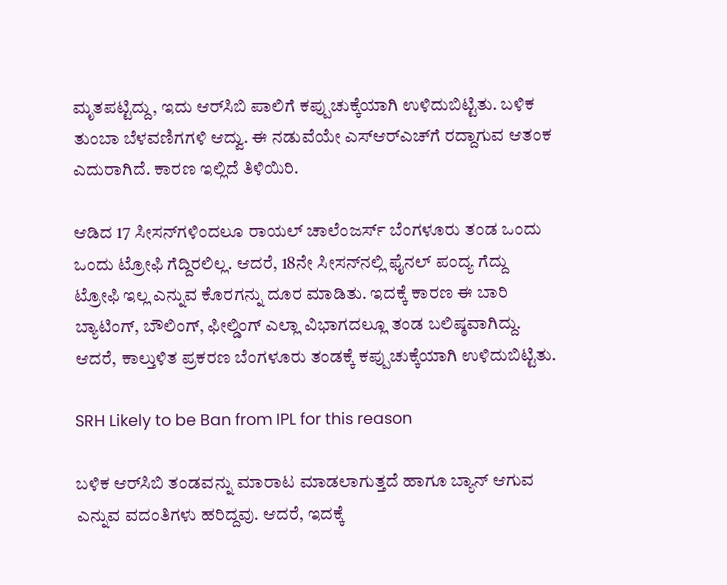ಮೃತಪಟ್ಟಿದ್ದು, ಇದು ಆರ್‌ಸಿಬಿ ಪಾಲಿಗೆ ಕಪ್ಪುಚುಕ್ಕೆಯಾಗಿ ಉಳಿದುಬಿಟ್ಟಿತು. ಬಳಿಕ ತುಂಬಾ ಬೆಳವಣಿಗಗಳಿ ಆದ್ವು. ಈ ನಡುವೆಯೇ ಎಸ್‌ಆರ್‌ಎಚ್‌ಗೆ ರದ್ದಾಗುವ ಆತಂಕ ಎದುರಾಗಿದೆ. ಕಾರಣ ಇಲ್ಲಿದೆ ತಿಳಿಯಿರಿ.

ಆಡಿದ 17 ಸೀಸನ್‌ಗಳಿಂದಲೂ ರಾಯಲ್ ಚಾಲೆಂಜರ್ಸ್ ಬೆಂಗಳೂರು ತಂಡ ಒಂದು ಒಂದು ಟ್ರೋಫಿ ಗೆದ್ದಿರಲಿಲ್ಲ. ಆದರೆ, 18ನೇ ಸೀಸನ್‌ನಲ್ಲಿ ಫೈನಲ್‌ ಪಂದ್ಯ ಗೆದ್ದು ಟ್ರೋಫಿ ಇಲ್ಲ ಎನ್ನುವ ಕೊರಗನ್ನು ದೂರ ಮಾಡಿತು. ಇದಕ್ಕೆ ಕಾರಣ ಈ ಬಾರಿ ಬ್ಯಾಟಿಂಗ್, ಬೌಲಿಂಗ್‌, ಫೀಲ್ಡಿಂಗ್‌ ಎಲ್ಲಾ ವಿಭಾಗದಲ್ಲೂ ತಂಡ ಬಲಿಷ್ಠವಾಗಿದ್ದು. ಆದರೆ, ಕಾಲ್ತುಳಿತ ಪ್ರಕರಣ ಬೆಂಗಳೂರು ತಂಡಕ್ಕೆ ಕಪ್ಪುಚುಕ್ಕೆಯಾಗಿ ಉಳಿದುಬಿಟ್ಟಿತು.

SRH Likely to be Ban from IPL for this reason

ಬಳಿಕ ಆರ್‌ಸಿಬಿ ತಂಡವನ್ನು ಮಾರಾಟ ಮಾಡಲಾಗುತ್ತದೆ ಹಾಗೂ ಬ್ಯಾನ್‌ ಆಗುವ ಎನ್ನುವ ವದಂತಿಗಳು ಹರಿದ್ದವು. ಆದರೆ, ಇದಕ್ಕೆ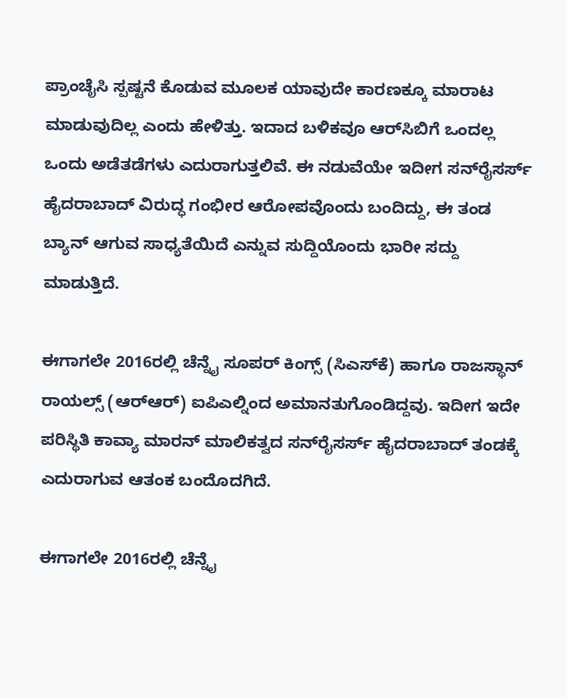ಪ್ರಾಂಚೈಸಿ ಸ್ಪಷ್ಟನೆ ಕೊಡುವ ಮೂಲಕ ಯಾವುದೇ ಕಾರಣಕ್ಕೂ ಮಾರಾಟ ಮಾಡುವುದಿಲ್ಲ ಎಂದು ಹೇಳಿತ್ತು. ಇದಾದ ಬಳಿಕವೂ ಆರ್‌ಸಿಬಿಗೆ ಒಂದಲ್ಲ ಒಂದು ಅಡೆತಡೆಗಳು ಎದುರಾಗುತ್ತಲಿವೆ. ಈ ನಡುವೆಯೇ ಇದೀಗ ಸನ್‌ರೈಸರ್ಸ್‌ ಹೈದರಾಬಾದ್‌ ವಿರುದ್ಧ ಗಂಭೀರ ಆರೋಪವೊಂದು ಬಂದಿದ್ದು, ಈ ತಂಡ ಬ್ಯಾನ್‌ ಆಗುವ ಸಾಧ್ಯತೆಯಿದೆ ಎನ್ನುವ ಸುದ್ದಿಯೊಂದು ಭಾರೀ ಸದ್ದು ಮಾಡುತ್ತಿದೆ.

ಈಗಾಗಲೇ 2016ರಲ್ಲಿ ಚೆನ್ನೈ ಸೂಪರ್ ಕಿಂಗ್ಸ್ (ಸಿಎಸ್‌ಕೆ) ಹಾಗೂ ರಾಜಸ್ಥಾನ್ ರಾಯಲ್ಸ್ (ಆರ್‌ಆರ್‌) ಐಪಿಎಲ್ನಿಂದ ಅಮಾನತುಗೊಂಡಿದ್ದವು. ಇದೀಗ ಇದೇ ಪರಿಸ್ಥಿತಿ ಕಾವ್ಯಾ ಮಾರನ್‌ ಮಾಲಿಕತ್ವದ ಸನ್‌ರೈಸರ್ಸ್‌ ಹೈದರಾಬಾದ್‌ ತಂಡಕ್ಕೆ ಎದುರಾಗುವ ಆತಂಕ ಬಂದೊದಗಿದೆ.

ಈಗಾಗಲೇ 2016ರಲ್ಲಿ ಚೆನ್ನೈ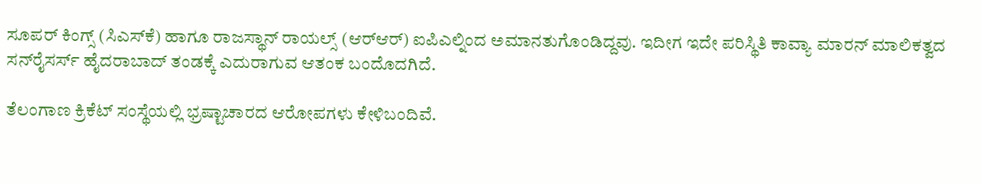ಸೂಪರ್ ಕಿಂಗ್ಸ್ (ಸಿಎಸ್‌ಕೆ) ಹಾಗೂ ರಾಜಸ್ಥಾನ್ ರಾಯಲ್ಸ್ (ಆರ್‌ಆರ್‌) ಐಪಿಎಲ್ನಿಂದ ಅಮಾನತುಗೊಂಡಿದ್ದವು. ಇದೀಗ ಇದೇ ಪರಿಸ್ಥಿತಿ ಕಾವ್ಯಾ ಮಾರನ್‌ ಮಾಲಿಕತ್ವದ ಸನ್‌ರೈಸರ್ಸ್‌ ಹೈದರಾಬಾದ್‌ ತಂಡಕ್ಕೆ ಎದುರಾಗುವ ಆತಂಕ ಬಂದೊದಗಿದೆ.

ತೆಲಂಗಾಣ ಕ್ರಿಕೆಟ್ ಸಂಸ್ಥೆಯಲ್ಲಿ ಭ್ರಷ್ಟಾಚಾರದ ಆರೋಪಗಳು ಕೇಳಿಬಂದಿವೆ.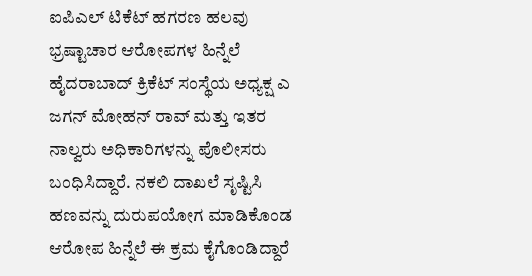ಐಪಿಎಲ್ ಟಿಕೆಟ್ ಹಗರಣ ಹಲವು ಭ್ರಷ್ಟಾಚಾರ ಆರೋಪಗಳ ಹಿನ್ನೆಲೆ ಹೈದರಾಬಾದ್ ಕ್ರಿಕೆಟ್ ಸಂಸ್ಥೆಯ ಅಧ್ಯಕ್ಷ ಎ ಜಗನ್ ಮೋಹನ್ ರಾವ್ ಮತ್ತು ಇತರ ನಾಲ್ವರು ಅಧಿಕಾರಿಗಳನ್ನು ಪೊಲೀಸರು ಬಂಧಿಸಿದ್ದಾರೆ. ನಕಲಿ ದಾಖಲೆ ಸೃಷ್ಟಿಸಿ ಹಣವನ್ನು ದುರುಪಯೋಗ ಮಾಡಿಕೊಂಡ ಆರೋಪ ಹಿನ್ನೆಲೆ ಈ ಕ್ರಮ ಕೈಗೊಂಡಿದ್ದಾರೆ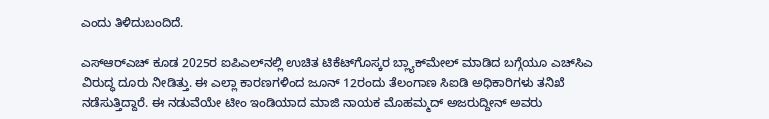ಎಂದು ತಿಳಿದುಬಂದಿದೆ.

ಎಸ್‌ಆರ್‌ಎಚ್‌ ಕೂಡ 2025ರ ಐಪಿಎಲ್‌ನಲ್ಲಿ ಉಚಿತ ಟಿಕೆಟ್‌ಗೊಸ್ಕರ ಬ್ಲ್ಯಾಕ್‌ಮೇಲ್ ಮಾಡಿದ ಬಗ್ಗೆಯೂ ಎಚ್‌ಸಿಎ ವಿರುದ್ಧ ದೂರು ನೀಡಿತ್ತು. ಈ ಎಲ್ಲಾ ಕಾರಣಗಳಿಂದ ಜೂನ್ 12ರಂದು ತೆಲಂಗಾಣ ಸಿಐಡಿ ಅಧಿಕಾರಿಗಳು ತನಿಖೆ ನಡೆಸುತ್ತಿದ್ದಾರೆ. ಈ ನಡುವೆಯೇ ಟೀಂ ಇಂಡಿಯಾದ ಮಾಜಿ ನಾಯಕ ಮೊಹಮ್ಮದ್ ಅಜರುದ್ದೀನ್ ಅವರು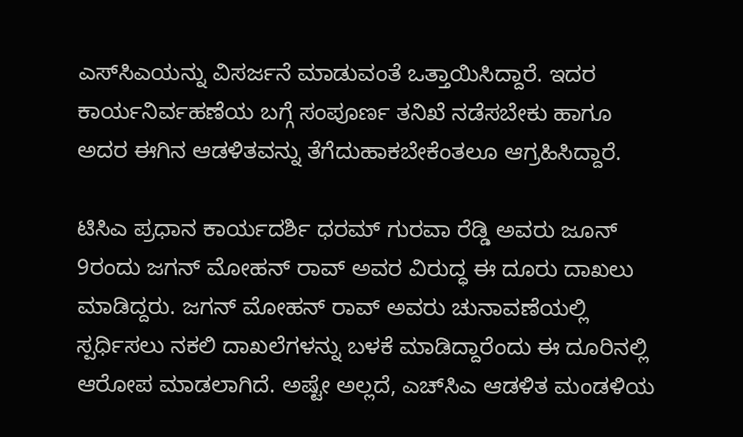ಎಸ್‌ಸಿಎಯನ್ನು ವಿಸರ್ಜನೆ ಮಾಡುವಂತೆ ಒತ್ತಾಯಿಸಿದ್ದಾರೆ. ಇದರ ಕಾರ್ಯನಿರ್ವಹಣೆಯ ಬಗ್ಗೆ ಸಂಪೂರ್ಣ ತನಿಖೆ ನಡೆಸಬೇಕು ಹಾಗೂ ಅದರ ಈಗಿನ ಆಡಳಿತವನ್ನು ತೆಗೆದುಹಾಕಬೇಕೆಂತಲೂ ಆಗ್ರಹಿಸಿದ್ದಾರೆ.

ಟಿಸಿಎ ಪ್ರಧಾನ ಕಾರ್ಯದರ್ಶಿ ಧರಮ್ ಗುರವಾ ರೆಡ್ಡಿ ಅವರು ಜೂನ್ 9ರಂದು ಜಗನ್ ಮೋಹನ್ ರಾವ್ ಅವರ ವಿರುದ್ಧ ಈ ದೂರು ದಾಖಲು ಮಾಡಿದ್ದರು. ಜಗನ್ ಮೋಹನ್ ರಾವ್ ಅವರು ಚುನಾವಣೆಯಲ್ಲಿ ಸ್ಪರ್ಧಿಸಲು ನಕಲಿ ದಾಖಲೆಗಳನ್ನು ಬಳಕೆ ಮಾಡಿದ್ದಾರೆಂದು ಈ ದೂರಿನಲ್ಲಿ ಆರೋಪ ಮಾಡಲಾಗಿದೆ. ಅಷ್ಟೇ ಅಲ್ಲದೆ, ಎಚ್‌ಸಿಎ ಆಡಳಿತ ಮಂಡಳಿಯ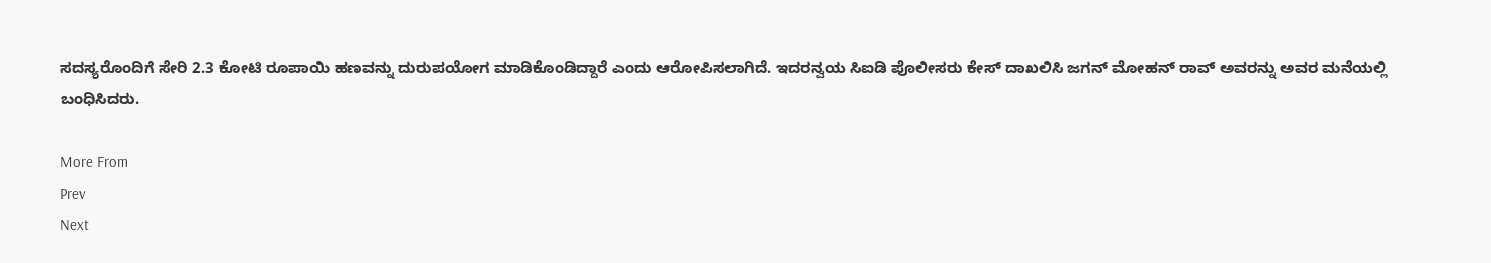ಸದಸ್ಯರೊಂದಿಗೆ ಸೇರಿ 2.3 ಕೋಟಿ ರೂಪಾಯಿ ಹಣವನ್ನು ದುರುಪಯೋಗ ಮಾಡಿಕೊಂಡಿದ್ದಾರೆ ಎಂದು ಆರೋಪಿಸಲಾಗಿದೆ. ಇದರನ್ವಯ ಸಿಐಡಿ ಪೊಲೀಸರು ಕೇಸ್‌ ದಾಖಲಿಸಿ ಜಗನ್ ಮೋಹನ್ ರಾವ್ ಅವರನ್ನು ಅವರ ಮನೆಯಲ್ಲಿ ಬಂಧಿಸಿದರು.

More From
Prev
Next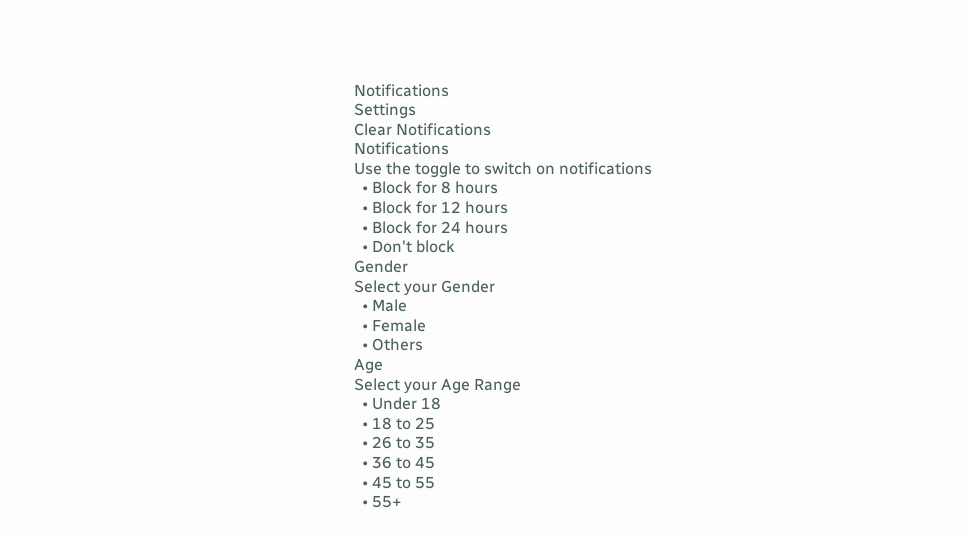Notifications
Settings
Clear Notifications
Notifications
Use the toggle to switch on notifications
  • Block for 8 hours
  • Block for 12 hours
  • Block for 24 hours
  • Don't block
Gender
Select your Gender
  • Male
  • Female
  • Others
Age
Select your Age Range
  • Under 18
  • 18 to 25
  • 26 to 35
  • 36 to 45
  • 45 to 55
  • 55+